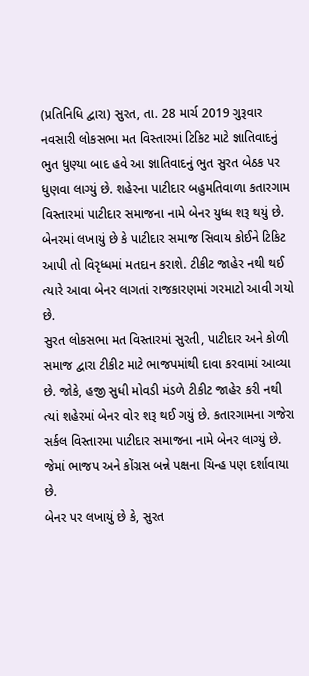(પ્રતિનિધિ દ્વારા) સુરત, તા. 28 માર્ચ 2019 ગુરૂવાર
નવસારી લોકસભા મત વિસ્તારમાં ટિકિટ માટે જ્ઞાતિવાદનું ભુત ધુણ્યા બાદ હવે આ જ્ઞાતિવાદનું ભુત સુરત બેઠક પર ધુણવા લાગ્યું છે. શહેરના પાટીદાર બહુમતિવાળા કતારગામ વિસ્તારમાં પાટીદાર સમાજના નામે બેનર યુધ્ધ શરૂ થયું છે. બેનરમાં લખાયું છે કે પાટીદાર સમાજ સિવાય કોઈને ટિકિટ આપી તો વિરૃધ્ધમાં મતદાન કરાશે. ટીકીટ જાહેર નથી થઈ ત્યારે આવા બેનર લાગતાં રાજકારણમાં ગરમાટો આવી ગયો છે.
સુરત લોકસભા મત વિસ્તારમાં સુરતી, પાટીદાર અને કોળી સમાજ દ્વારા ટીકીટ માટે ભાજપમાંથી દાવા કરવામાં આવ્યા છે. જોકે, હજી સુધી મોવડી મંડળે ટીકીટ જાહેર કરી નથી ત્યાં શહેરમાં બેનર વોર શરૂ થઈ ગયું છે. કતારગામના ગજેરા સર્કલ વિસ્તારમા પાટીદાર સમાજના નામે બેનર લાગ્યું છે. જેમાં ભાજપ અને કોંગ્રસ બન્ને પક્ષના ચિન્હ પણ દર્શાવાયા છે.
બેનર પર લખાયું છે કે, સુરત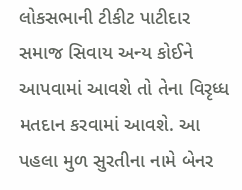લોકસભાની ટીકીટ પાટીદાર સમાજ સિવાય અન્ય કોઈને આપવામાં આવશે તો તેના વિરૃધ્ધ મતદાન કરવામાં આવશે. આ પહલા મુળ સુરતીના નામે બેનર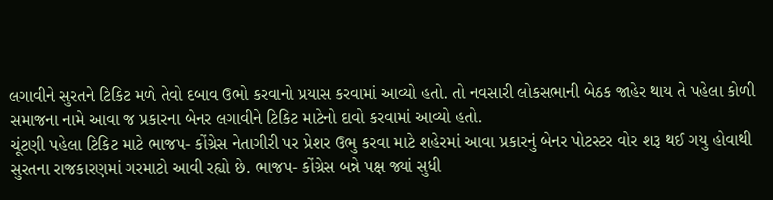લગાવીને સુરતને ટિકિટ મળે તેવો દબાવ ઉભો કરવાનો પ્રયાસ કરવામાં આવ્યો હતો. તો નવસારી લોકસભાની બેઠક જાહેર થાય તે પહેલા કોળી સમાજના નામે આવા જ પ્રકારના બેનર લગાવીને ટિકિટ માટેનો દાવો કરવામાં આવ્યો હતો.
ચૂંટણી પહેલા ટિકિટ માટે ભાજપ- કોંગ્રેસ નેતાગીરી પર પ્રેશર ઉભુ કરવા માટે શહેરમાં આવા પ્રકારનું બેનર પોટસ્ટર વોર શરૂ થઈ ગયુ હોવાથી સુરતના રાજકારણમાં ગરમાટો આવી રહ્યો છે. ભાજપ- કોંગ્રેસ બન્ને પક્ષ જ્યાં સુધી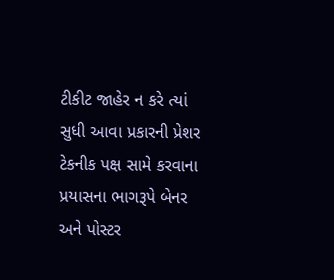ટીકીટ જાહેર ન કરે ત્યાં સુધી આવા પ્રકારની પ્રેશર ટેકનીક પક્ષ સામે કરવાના પ્રયાસના ભાગરૂપે બેનર અને પોસ્ટર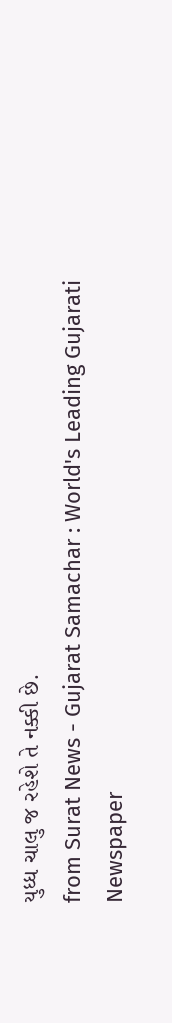યુધ્ધ ચાલુ જ રહેશે તે નક્કી છે.
from Surat News - Gujarat Samachar : World's Leading Gujarati Newspaper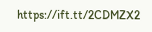https://ift.tt/2CDMZX2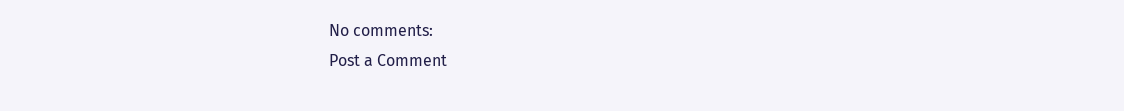No comments:
Post a Comment